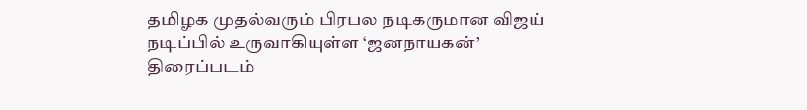தமிழக முதல்வரும் பிரபல நடிகருமான விஜய் நடிப்பில் உருவாகியுள்ள ‘ஜனநாயகன்’ திரைப்படம்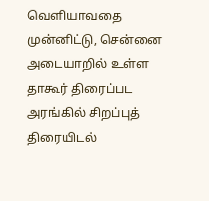வெளியாவதை முன்னிட்டு, சென்னை அடையாறில் உள்ள தாகூர் திரைப்பட அரங்கில் சிறப்புத் திரையிடல்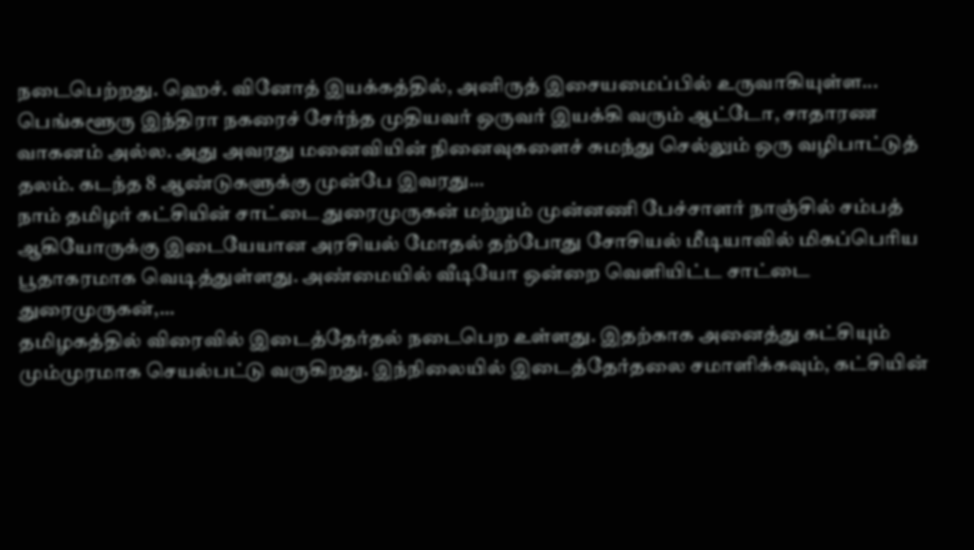நடைபெற்றது. ஹெச். வினோத் இயக்கத்தில், அனிருத் இசையமைப்பில் உருவாகியுள்ள...
பெங்களூரு இந்திரா நகரைச் சேர்ந்த முதியவர் ஒருவர் இயக்கி வரும் ஆட்டோ, சாதாரண வாகனம் அல்ல. அது அவரது மனைவியின் நினைவுகளைச் சுமந்து செல்லும் ஒரு வழிபாட்டுத் தலம். கடந்த 8 ஆண்டுகளுக்கு முன்பே இவரது...
நாம் தமிழர் கட்சியின் சாட்டை துரைமுருகன் மற்றும் முன்னணி பேச்சாளர் நாஞ்சில் சம்பத் ஆகியோருக்கு இடையேயான அரசியல் மோதல் தற்போது சோசியல் மீடியாவில் மிகப்பெரிய பூதாகரமாக வெடித்துள்ளது. அண்மையில் வீடியோ ஒன்றை வெளியிட்ட சாட்டை துரைமுருகன்,...
தமிழகத்தில் விரைவில் இடைத்தேர்தல் நடைபெற உள்ளது. இதற்காக அனைத்து கட்சியும் மும்முரமாக செயல்பட்டு வருகிறது. இந்நிலையில் இடைத்தேர்தலை சமாளிக்கவும், கட்சியின்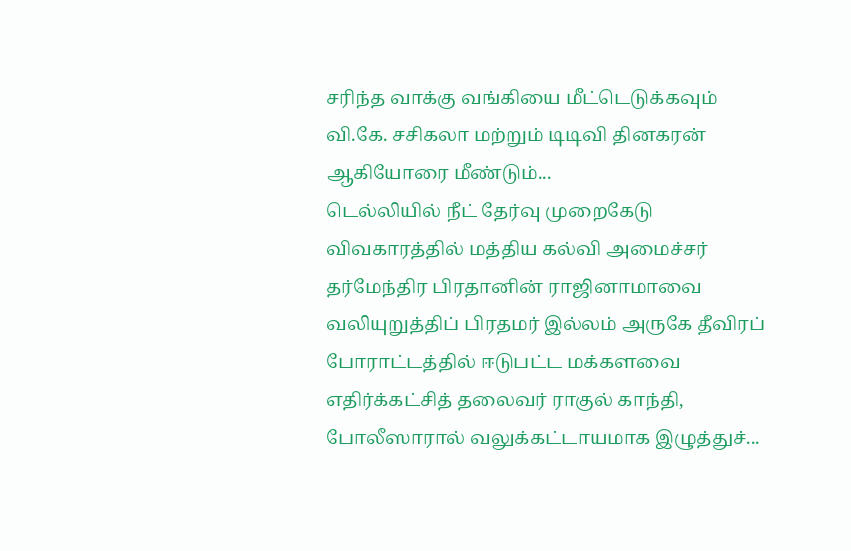சரிந்த வாக்கு வங்கியை மீட்டெடுக்கவும் வி.கே. சசிகலா மற்றும் டிடிவி தினகரன் ஆகியோரை மீண்டும்...
டெல்லியில் நீட் தேர்வு முறைகேடு விவகாரத்தில் மத்திய கல்வி அமைச்சர் தர்மேந்திர பிரதானின் ராஜினாமாவை வலியுறுத்திப் பிரதமர் இல்லம் அருகே தீவிரப் போராட்டத்தில் ஈடுபட்ட மக்களவை எதிர்க்கட்சித் தலைவர் ராகுல் காந்தி, போலீஸாரால் வலுக்கட்டாயமாக இழுத்துச்...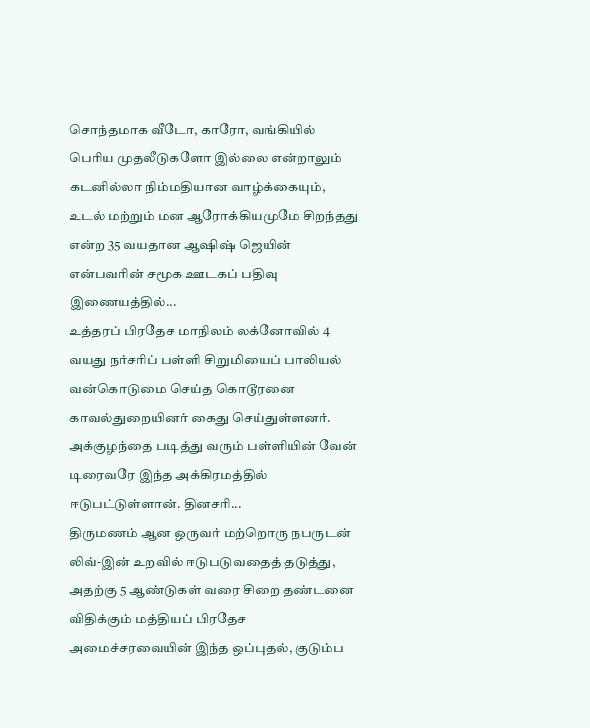சொந்தமாக வீடோ, காரோ, வங்கியில் பெரிய முதலீடுகளோ இல்லை என்றாலும் கடனில்லா நிம்மதியான வாழ்க்கையும், உடல் மற்றும் மன ஆரோக்கியமுமே சிறந்தது என்ற 35 வயதான ஆஷிஷ் ஜெயின் என்பவரின் சமூக ஊடகப் பதிவு இணையத்தில்...
உத்தரப் பிரதேச மாநிலம் லக்னோவில் 4 வயது நர்சரிப் பள்ளி சிறுமியைப் பாலியல் வன்கொடுமை செய்த கொடூரனை காவல்துறையினர் கைது செய்துள்ளனர். அக்குழந்தை படித்து வரும் பள்ளியின் வேன் டிரைவரே இந்த அக்கிரமத்தில் ஈடுபட்டுள்ளான். தினசரி...
திருமணம் ஆன ஒருவர் மற்றொரு நபருடன் லிவ்-இன் உறவில் ஈடுபடுவதைத் தடுத்து, அதற்கு 5 ஆண்டுகள் வரை சிறை தண்டனை விதிக்கும் மத்தியப் பிரதேச அமைச்சரவையின் இந்த ஒப்புதல், குடும்ப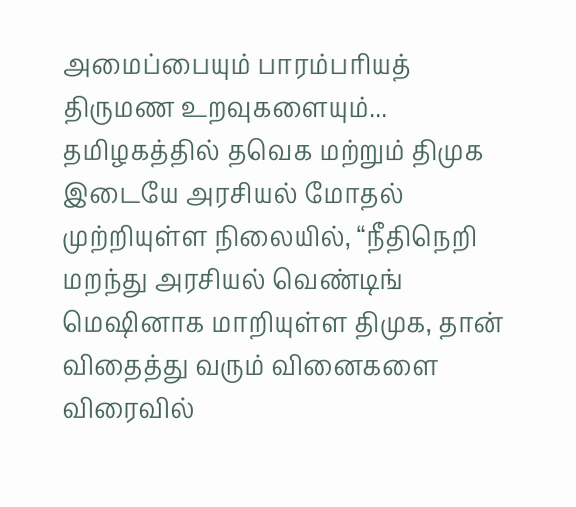அமைப்பையும் பாரம்பரியத் திருமண உறவுகளையும்...
தமிழகத்தில் தவெக மற்றும் திமுக இடையே அரசியல் மோதல் முற்றியுள்ள நிலையில், “நீதிநெறி மறந்து அரசியல் வெண்டிங் மெஷினாக மாறியுள்ள திமுக, தான் விதைத்து வரும் வினைகளை விரைவில்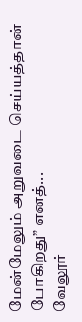மேன்மேலும் அறுவடை செய்யத்தான் போகிறது” எனத்...
வேலூர்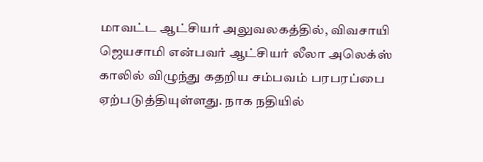மாவட்ட ஆட்சியர் அலுவலகத்தில், விவசாயி ஜெயசாமி என்பவர் ஆட்சியர் லீலா அலெக்ஸ் காலில் விழுந்து கதறிய சம்பவம் பரபரப்பை ஏற்படுத்தியுள்ளது. நாக நதியில்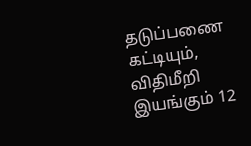தடுப்பணை கட்டியும், விதிமீறி இயங்கும் 12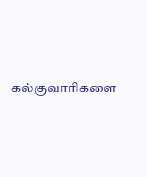கல்குவாரிகளை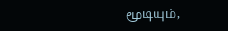மூடியும்,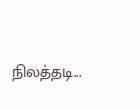நிலத்தடி...